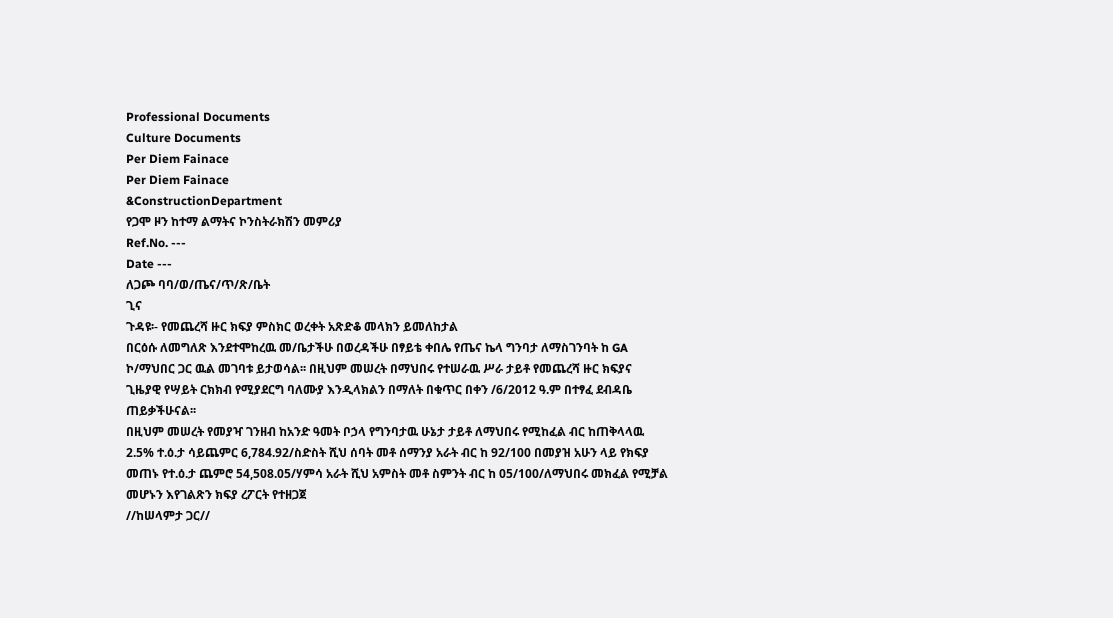Professional Documents
Culture Documents
Per Diem Fainace
Per Diem Fainace
&ConstructionDepartment
የጋሞ ዞን ከተማ ልማትና ኮንስትራክሽን መምሪያ
Ref.No. ---
Date ---
ለጋጮ ባባ/ወ/ጤና/ጥ/ጽ/ቤት
ጊና
ጉዳዩ፡- የመጨረሻ ዙር ክፍያ ምስክር ወረቀት አጽድቆ መላክን ይመለከታል
በርዕሱ ለመግለጽ እንደተሞከረዉ መ/ቤታችሁ በወረዳችሁ በፃይቴ ቀበሌ የጤና ኬላ ግንባታ ለማስገንባት ከ GA
ኮ/ማህበር ጋር ዉል መገባቱ ይታወሳል፡፡ በዚህም መሠረት በማህበሩ የተሠራዉ ሥራ ታይቶ የመጨረሻ ዙር ክፍያና
ጊዜያዊ የሣይት ርክክብ የሚያደርግ ባለሙያ እንዲላክልን በማለት በቁጥር በቀን /6/2012 ዓ.ም በተፃፈ ደብዳቤ
ጠይቃችሁናል፡፡
በዚህም መሠረት የመያዣ ገንዘብ ከአንድ ዓመት ቦኃላ የግንባታዉ ሁኔታ ታይቶ ለማህበሩ የሚከፈል ብር ከጠቅላላዉ
2.5% ተ.ዕ.ታ ሳይጨምር 6,784.92/ስድስት ሺህ ሰባት መቶ ሰማንያ አራት ብር ከ 92/100 በመያዝ አሁን ላይ የክፍያ
መጠኑ የተ.ዕ.ታ ጨምሮ 54,508.05/ሃምሳ አራት ሺህ አምስት መቶ ስምንት ብር ከ 05/100/ለማህበሩ መክፈል የሚቻል
መሆኑን እየገልጽን ክፍያ ረፖርት የተዘጋጀ
//ከሠላምታ ጋር//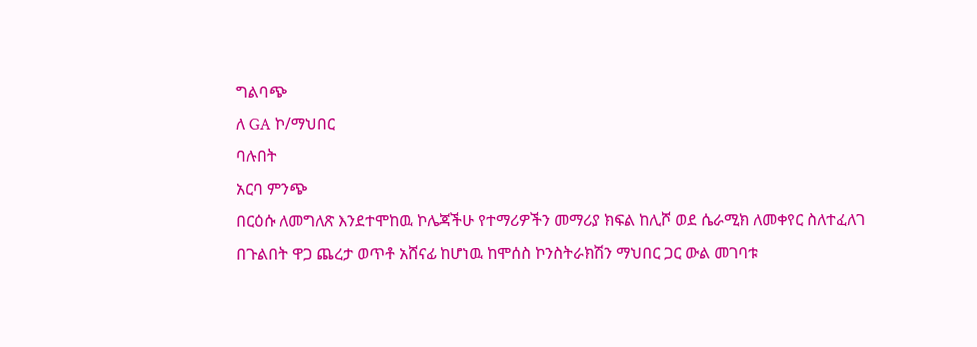ግልባጭ
ለ GA ኮ/ማህበር
ባሉበት
አርባ ምንጭ
በርዕሱ ለመግለጽ እንደተሞከዉ ኮሌጃችሁ የተማሪዎችን መማሪያ ክፍል ከሊሾ ወደ ሴራሚክ ለመቀየር ስለተፈለገ
በጉልበት ዋጋ ጨረታ ወጥቶ አሸናፊ ከሆነዉ ከሞሰስ ኮንስትራክሽን ማህበር ጋር ውል መገባቱ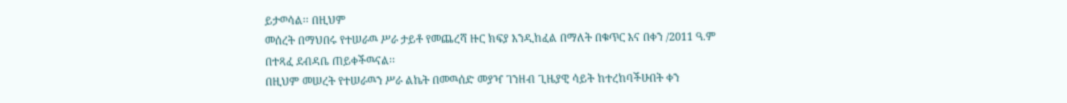ይታወሳል፡፡ በዚህም
መሰረት በማህበሩ የተሠራዉ ሥራ ታይቶ የመጨረሻ ዙር ክፍያ እንዲከፈል በማለት በቁጥር እና በቀን /2011 ዓ.ም
በተጻፈ ደብዳቤ ጠይቀችዉናል፡፡
በዚህም መሠረት የተሠራዉን ሥራ ልኬት በመዉሰድ መያዣ ገንዘብ ጊዜያዊ ሳይት ከተረከባችሁበት ቀን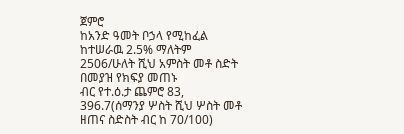ጀምሮ
ከአንድ ዓመት ቦኃላ የሚከፈል ከተሠራዉ 2.5% ማለትም 2506/ሁለት ሺህ አምስት መቶ ስድት በመያዝ የክፍያ መጠኑ
ብር የተ.ዕ.ታ ጨምሮ 83, 396.7(ሰማንያ ሦስት ሺህ ሦስት መቶ ዘጠና ስድስት ብር ከ 70/100)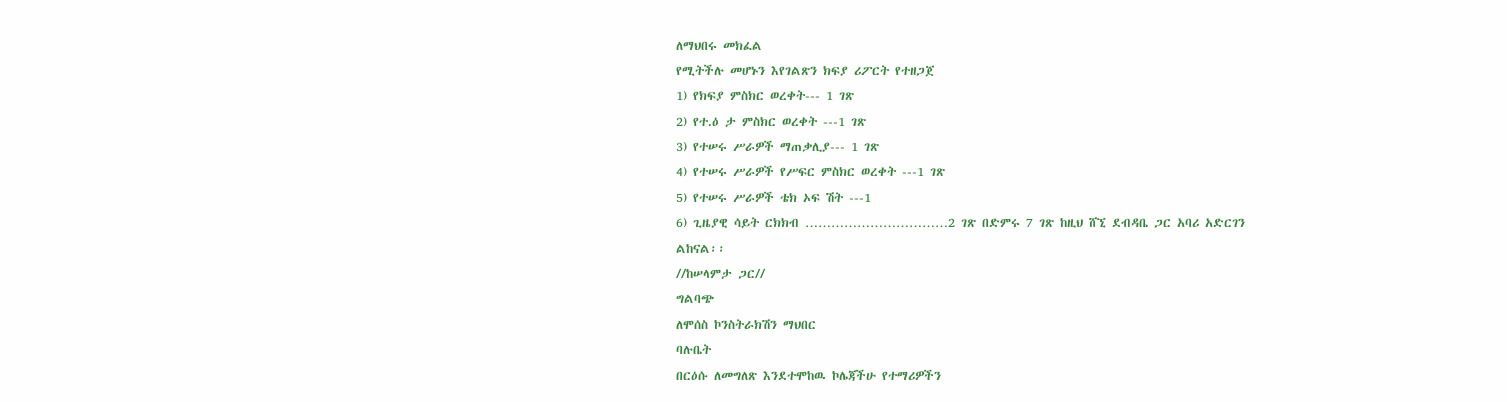ለማህበሩ መክፈል
የሚትችሉ መሆኑን እየገልጽን ክፍያ ሪፖርት የተዘጋጀ
1) የክፍያ ምስክር ወረቀት--- 1 ገጽ
2) የተ.ዕ ታ ምስክር ወረቀት ---1 ገጽ
3) የተሠሩ ሥራዎች ማጠቃሊያ--- 1 ገጽ
4) የተሠሩ ሥራዎች የሥፍር ምስክር ወረቀት ---1 ገጽ
5) የተሠሩ ሥራዎች ቴክ ኦፍ ሽት ---1
6) ጊዜያዊ ሳይት ርክክብ ……………………………2 ገጽ በድምሩ 7 ገጽ ከዚህ ሸኚ ደብዳቤ ጋር አባሪ አድርገን
ልከናል፡፡
//ከሠላምታ ጋር//
ግልባጭ
ለሞሰስ ኮንስትራክሽን ማህበር
ባሉቤት
በርዕሱ ለመግለጽ እንደተሞከዉ ኮሌጃችሁ የተማሪዎችን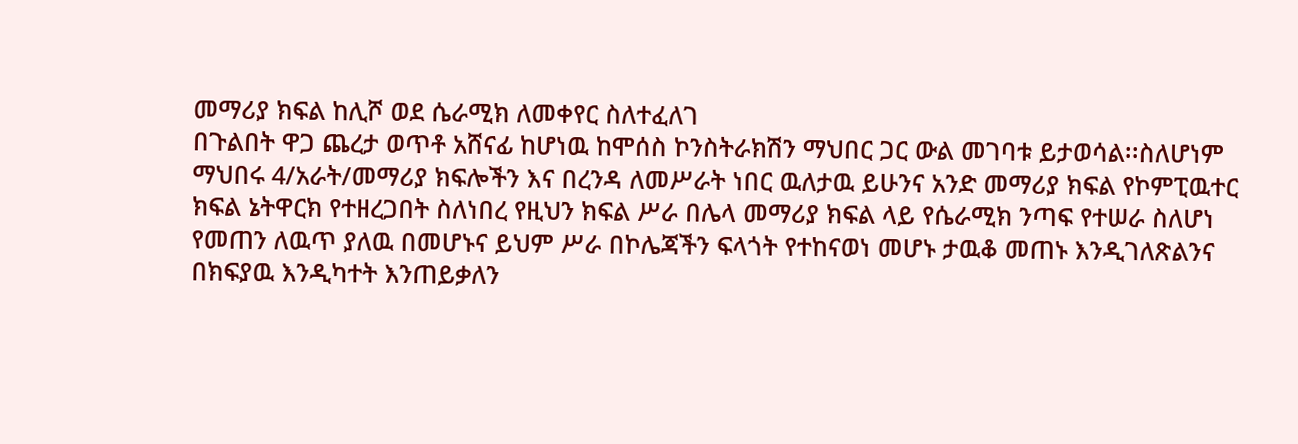መማሪያ ክፍል ከሊሾ ወደ ሴራሚክ ለመቀየር ስለተፈለገ
በጉልበት ዋጋ ጨረታ ወጥቶ አሸናፊ ከሆነዉ ከሞሰስ ኮንስትራክሽን ማህበር ጋር ውል መገባቱ ይታወሳል፡፡ስለሆነም
ማህበሩ 4/አራት/መማሪያ ክፍሎችን እና በረንዳ ለመሥራት ነበር ዉለታዉ ይሁንና አንድ መማሪያ ክፍል የኮምፒዉተር
ክፍል ኔትዋርክ የተዘረጋበት ስለነበረ የዚህን ክፍል ሥራ በሌላ መማሪያ ክፍል ላይ የሴራሚክ ንጣፍ የተሠራ ስለሆነ
የመጠን ለዉጥ ያለዉ በመሆኑና ይህም ሥራ በኮሌጃችን ፍላጎት የተከናወነ መሆኑ ታዉቆ መጠኑ እንዲገለጽልንና
በክፍያዉ እንዲካተት እንጠይቃለን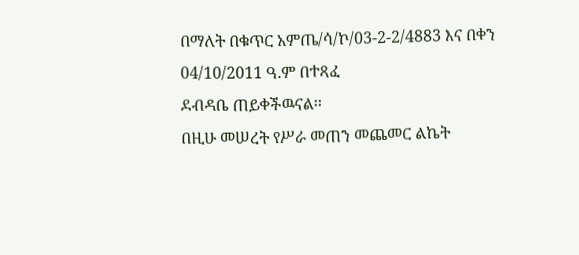በማለት በቁጥር አምጤ/ሳ/ኮ/03-2-2/4883 እና በቀን 04/10/2011 ዓ.ም በተጻፈ
ደብዳቤ ጠይቀችዉናል፡፡
በዚሁ መሠረት የሥራ መጠን መጨመር ልኬት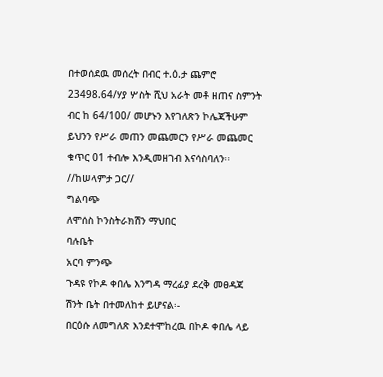በተወሰደዉ መሰረት በብር ተ.ዕ.ታ ጨምሮ
23498.64/ሃያ ሦስት ሺህ አራት መቶ ዘጠና ስምንት ብር ከ 64/100/ መሆኑን እየገለጽን ኮሌጃችሁም
ይህንን የሥራ መጠን መጨመርን የሥራ መጨመር ቁጥር 01 ተብሎ እንዲመዘገብ እናሳስባለን፡፡
//ከሠላምታ ጋር//
ግልባጭ
ለሞሰስ ኮንስትራክሽን ማህበር
ባሉቤት
አርባ ምንጭ
ጉዳዩ የኮዶ ቀበሌ እንግዳ ማረፊያ ደረቅ መፀዳጃ ሽንት ቤት በተመለከተ ይሆናል፡-
በርዕሱ ለመግለጽ እንደተሞከረዉ በኮዶ ቀበሌ ላይ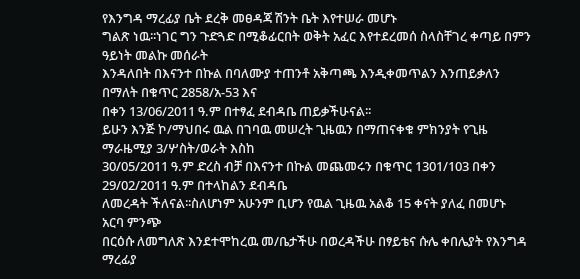የእንግዳ ማረፊያ ቤት ደረቅ መፀዳጃ ሽንት ቤት እየተሠራ መሆኑ
ግልጽ ነዉ፡፡ነገር ግን ጉድጓድ በሚቆፊርበት ወቅት አፈር እየተደረመሰ ስላስቸገረ ቀጣይ በምን ዓይነት መልኩ መሰራት
እንዳለበት በእናንተ በኩል በባለሙያ ተጠንቶ አቅጣጫ እንዲቀመጥልን እንጠይቃለን በማለት በቁጥር 2858/አ-53 እና
በቀን 13/06/2011 ዓ.ም በተፃፈ ደብዳቤ ጠይቃችሁናል፡፡
ይሁን እንጅ ኮ/ማህበሩ ዉል በገባዉ መሠረት ጊዜዉን በማጠናቀቁ ምክንያት የጊዜ ማራዜሚያ 3/ሦስት/ወራት እስከ
30/05/2011 ዓ.ም ድረስ ብቻ በእናንተ በኩል መጨመሩን በቁጥር 1301/103 በቀን 29/02/2011 ዓ.ም በተላከልን ደብዳቤ
ለመረዳት ችለናል፡፡ስለሆነም አሁንም ቢሆን የዉል ጊዜዉ አልቆ 15 ቀናት ያለፈ በመሆኑ
አርባ ምንጭ
በርዕሱ ለመግለጽ እንደተሞከረዉ መ/ቤታችሁ በወረዳችሁ በፃይቴና ሱሌ ቀበሌያት የእንግዳ ማረፊያ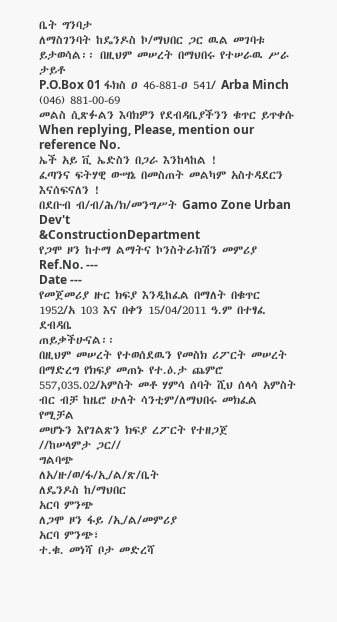ቤት ግንባታ
ለማስገንባት ከዴንዶስ ኮ/ማህበር ጋር ዉል መገባቱ ይታወሳል፡፡ በዚህም መሠረት በማህበሩ የተሠራዉ ሥራ ታይቶ
P.O.Box 01 ፋክስ ዐ 46-881-ዐ 541/ Arba Minch (046) 881-00-69
መልስ ሲጽፉልን እባክዎን የደብዳቤያችንን ቁጥር ይጥቀሱ
When replying, Please, mention our reference No.
ኤች አይ ቪ ኤድስን በጋራ እንከላከል !
ፈጣንና ፍትሃዊ ውሣኔ በመስጠት መልካም አስተዳደርን እናሰፍናለን !
በደቡብ ብ/ብ/ሕ/ክ/መንግሥት Gamo Zone Urban Dev't
&ConstructionDepartment
የጋሞ ዞን ከተማ ልማትና ኮንስትራክሽን መምሪያ
Ref.No. ---
Date ---
የመጀመሪያ ዙር ክፍያ እንዲከፈል በማለት በቁጥር 1952/አ 103 እና በቀን 15/04/2011 ዓ.ም በተፃፈ ደብዳቤ
ጠይቃችሁናል፡፡
በዚህም መሠረት የተወሰደዉን የመስክ ሪፖርት መሠረት በማድረግ የክፍያ መጠኑ የተ.ዕ.ታ ጨምሮ
557,035.02/አምስት መቶ ሃምሳ ሰባት ሺህ ሰላሳ አምስት ብር ብቻ ከዜሮ ሁለት ሳንቲም/ለማህበሩ መክፈል የሚቻል
መሆኑን እየገልጽን ክፍያ ረፖርት የተዘጋጀ
//ከሠላምታ ጋር//
ግልባጭ
ለአ/ዙ/ወ/ፋ/ኢ/ል/ጽ/ቤት
ለዴንዶስ ከ/ማህበር
አርባ ምንጭ
ለጋሞ ዞን ፋይ /ኢ/ል/መምሪያ
አርባ ምንጭ፣
ተ.ቁ. መነሻ ቦታ መድረሻ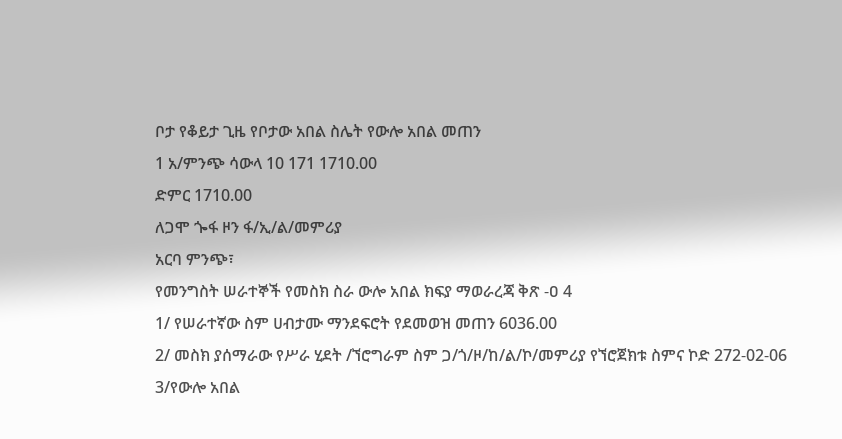ቦታ የቆይታ ጊዜ የቦታው አበል ስሌት የውሎ አበል መጠን
1 አ/ምንጭ ሳውላ 10 171 1710.00
ድምር 1710.00
ለጋሞ ጐፋ ዞን ፋ/ኢ/ል/መምሪያ
አርባ ምንጭ፣
የመንግስት ሠራተኞች የመስክ ስራ ውሎ አበል ክፍያ ማወራረጃ ቅጽ -ዐ 4
1/ የሠራተኛው ስም ሀብታሙ ማንደፍሮት የደመወዝ መጠን 6036.00
2/ መስክ ያሰማራው የሥራ ሂደት /ኘሮግራም ስም ጋ/ጎ/ዞ/ከ/ል/ኮ/መምሪያ የኘሮጀክቱ ስምና ኮድ 272-02-06
3/የውሎ አበል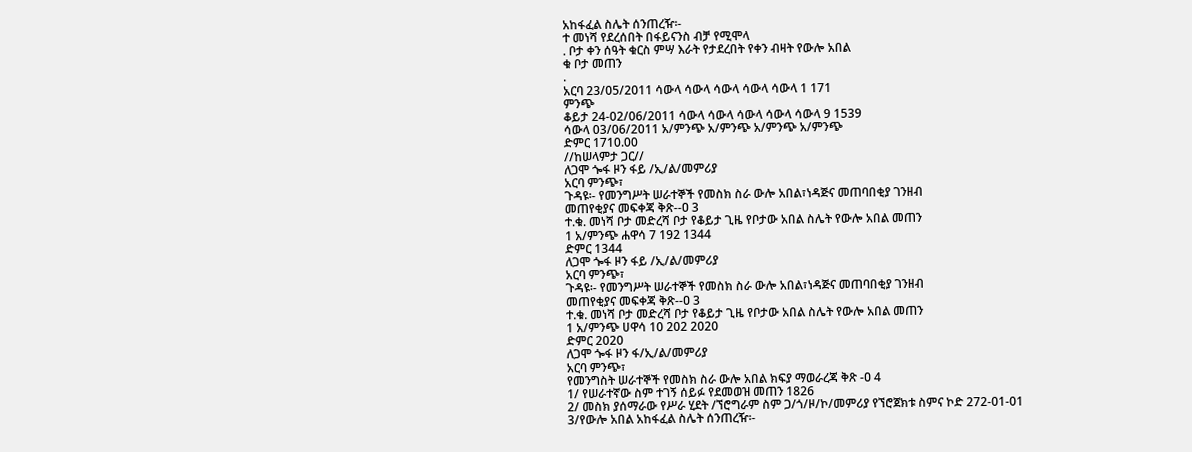አከፋፈል ስሌት ሰንጠረዥ፡-
ተ መነሻ የደረሰበት በፋይናንስ ብቻ የሚሞላ
. ቦታ ቀን ሰዓት ቁርስ ምሣ እራት የታደረበት የቀን ብዛት የውሎ አበል
ቁ ቦታ መጠን
.
አርባ 23/05/2011 ሳውላ ሳውላ ሳውላ ሳውላ ሳውላ 1 171
ምንጭ
ቆይታ 24-02/06/2011 ሳውላ ሳውላ ሳውላ ሳውላ ሳውላ 9 1539
ሳውላ 03/06/2011 አ/ምንጭ አ/ምንጭ አ/ምንጭ አ/ምንጭ
ድምር 1710.00
//ከሠላምታ ጋር//
ለጋሞ ጐፋ ዞን ፋይ /ኢ/ል/መምሪያ
አርባ ምንጭ፣
ጉዳዩ፡- የመንግሥት ሠራተኞች የመስክ ስራ ውሎ አበል፣ነዳጅና መጠባበቂያ ገንዘብ
መጠየቂያና መፍቀጃ ቅጽ--ዐ 3
ተ.ቁ. መነሻ ቦታ መድረሻ ቦታ የቆይታ ጊዜ የቦታው አበል ስሌት የውሎ አበል መጠን
1 አ/ምንጭ ሐዋሳ 7 192 1344
ድምር 1344
ለጋሞ ጐፋ ዞን ፋይ /ኢ/ል/መምሪያ
አርባ ምንጭ፣
ጉዳዩ፡- የመንግሥት ሠራተኞች የመስክ ስራ ውሎ አበል፣ነዳጅና መጠባበቂያ ገንዘብ
መጠየቂያና መፍቀጃ ቅጽ--ዐ 3
ተ.ቁ. መነሻ ቦታ መድረሻ ቦታ የቆይታ ጊዜ የቦታው አበል ስሌት የውሎ አበል መጠን
1 አ/ምንጭ ሀዋሳ 10 202 2020
ድምር 2020
ለጋሞ ጐፋ ዞን ፋ/ኢ/ል/መምሪያ
አርባ ምንጭ፣
የመንግስት ሠራተኞች የመስክ ስራ ውሎ አበል ክፍያ ማወራረጃ ቅጽ -ዐ 4
1/ የሠራተኛው ስም ተገኝ ሰይፉ የደመወዝ መጠን 1826
2/ መስክ ያሰማራው የሥራ ሂደት /ኘሮግራም ስም ጋ/ጎ/ዞ/ኮ/መምሪያ የኘሮጀክቱ ስምና ኮድ 272-01-01
3/የውሎ አበል አከፋፈል ስሌት ሰንጠረዥ፡-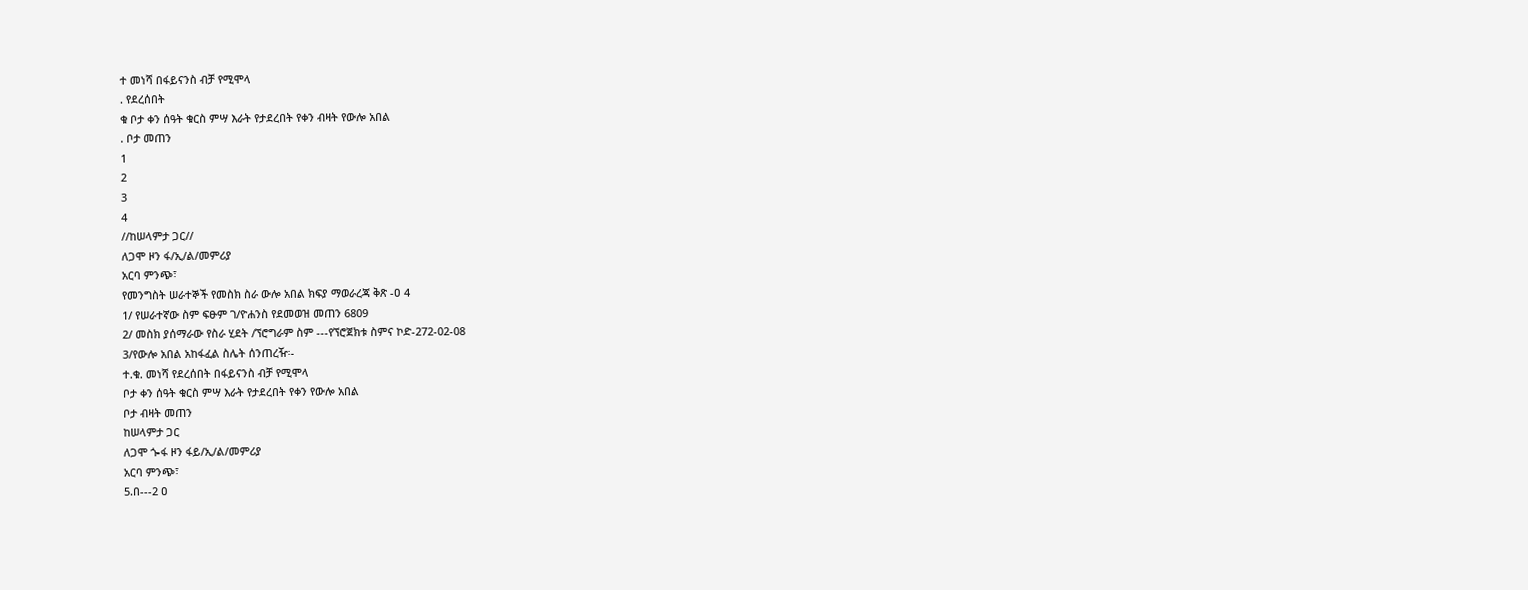ተ መነሻ በፋይናንስ ብቻ የሚሞላ
. የደረሰበት
ቁ ቦታ ቀን ሰዓት ቁርስ ምሣ እራት የታደረበት የቀን ብዛት የውሎ አበል
. ቦታ መጠን
1
2
3
4
//ከሠላምታ ጋር//
ለጋሞ ዞን ፋ/ኢ/ል/መምሪያ
አርባ ምንጭ፣
የመንግስት ሠራተኞች የመስክ ስራ ውሎ አበል ክፍያ ማወራረጃ ቅጽ -ዐ 4
1/ የሠራተኛው ስም ፍፁም ገ/ዮሐንስ የደመወዝ መጠን 6809
2/ መስክ ያሰማራው የስራ ሂደት /ኘሮግራም ስም ---የኘሮጀክቱ ስምና ኮድ-272-02-08
3/የውሎ አበል አከፋፈል ስሌት ሰንጠረዥ፡-
ተ.ቁ. መነሻ የደረሰበት በፋይናንስ ብቻ የሚሞላ
ቦታ ቀን ሰዓት ቁርስ ምሣ እራት የታደረበት የቀን የውሎ አበል
ቦታ ብዛት መጠን
ከሠላምታ ጋር
ለጋሞ ጐፋ ዞን ፋይ/ኢ/ል/መምሪያ
አርባ ምንጭ፣
5.በ---2 ዐ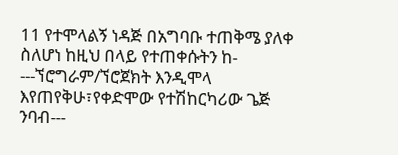11 የተሞላልኝ ነዳጅ በአግባቡ ተጠቅሜ ያለቀ ስለሆነ ከዚህ በላይ የተጠቀሱትን ከ-
---ኘሮግራም/ኘሮጀክት እንዲሞላ እየጠየቅሁ፣የቀድሞው የተሽከርካሪው ጌጅ ንባብ---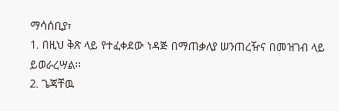ማሳሰቢያ፣
1. በዚህ ቅጽ ላይ የተፈቀደው ነዳጅ በማጠቃለያ ሠንጠረዥና በመዝገብ ላይ ይወራረሣል፡፡
2. ጌጃቸዉ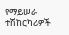የማይሠራ ተሽከርካሪዎች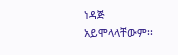ነዳጅ አይሞላላቸውም፡፡